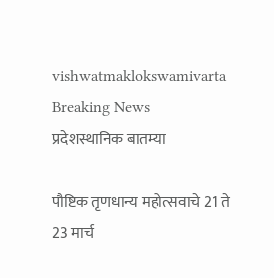vishwatmaklokswamivarta
Breaking News
प्रदेशस्थानिक बातम्या

पौष्टिक तृणधान्य महोत्सवाचे 21 ते 23 मार्च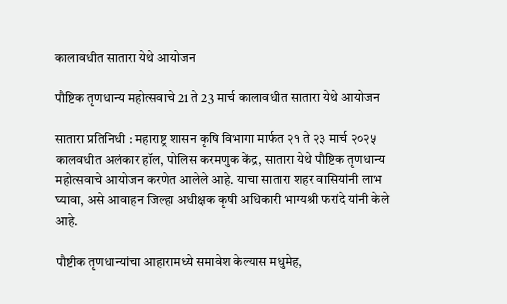कालावधीत सातारा येथे आयोजन

पौष्टिक तृणधान्य महोत्सवाचे 21 ते 23 मार्च कालावधीत सातारा येथे आयोजन

सातारा प्रतिनिधी : महाराष्ट्र शासन कृषि विभागा मार्फत २१ ते २३ मार्च २०२५ कालवधीत अलंकार हॉल, पोलिस करमणुक केंद्र, सातारा येथे पौष्टिक तृणधान्य महोत्सवाचे आयोजन करणेत आलेले आहे. याचा सातारा शहर वासियांनी लाभ घ्यावा, असे आवाहन जिल्हा अधीक्षक कृषी अधिकारी भाग्यश्री फरांदे यांनी केले आहे.

पौष्टीक तृणधान्यांचा आहारामध्ये समावेश केल्यास मधुमेह,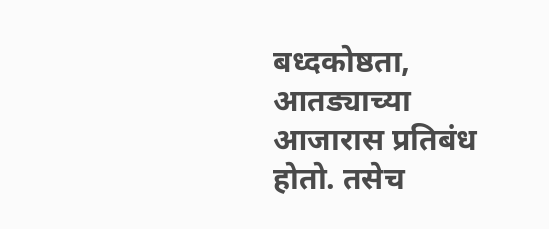बध्दकोष्ठता, आतड्याच्या आजारास प्रतिबंध होतो. तसेच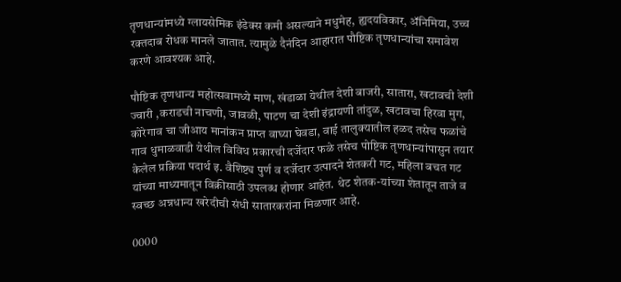तृणधान्यांमध्ये ग्लायसेमिक इंडेक्स कमी असल्याने मधुमेह, ह्यदयविकार, ॲनिमिया, उच्च रक्तदाब रोधक मानले जातात. त्यामुळे दैनंदिन आहारात पौष्टिक तृणधान्यांचा समावेश करणे आवश्यक आहे.

पौष्टिक तृणधान्य महोत्सवामध्ये माण, खंडाळा येथील देशी बाजरी, सातारा, खटावची देशी ज्वारी ,कराडची नाचणी, जावळी, पाटण चा देशी इंद्रायणी तांदुळ, खटावचा हिरवा मुग, कोरेगाव चा जीआय मानांकन प्राप्त वाघ्या घेवडा, वाई तालुक्यातील हळद तसेच फळांचे गाव धुमाळवाडी येथील विविध प्रकारची दर्जेदार फळे तसेच पोष्टिक तृणधान्यांपासुन तयार केलेल प्रक्रिया पदार्थ इ. वैशिष्ट्य पुर्ण व दर्जेदार उत्पादने शेतकरी गट, महिला बचत गट यांच्या माध्यमातून विक्रीसाठी उपलब्ध होणार आहेत. थेट शेतक-यांच्या शेतातून ताजे व स्वच्छ अन्नधान्य खरेदीची संधी सातारकरांना मिळणार आहे.

0000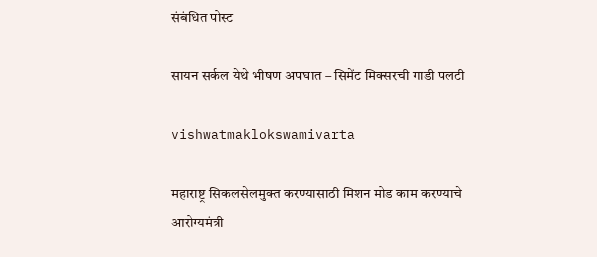संबंधित पोस्ट

सायन सर्कल येथे भीषण अपघात – सिमेंट मिक्सरची गाडी पलटी

vishwatmaklokswamivarta

महाराष्ट्र सिकलसेलमुक्त करण्यासाठी मिशन मोड काम करण्याचे आरोग्यमंत्री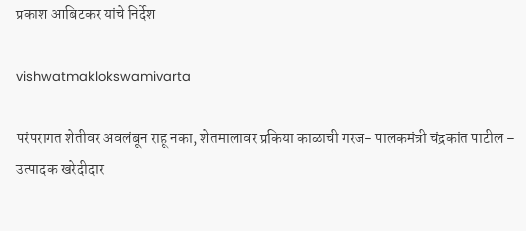प्रकाश आबिटकर यांचे निर्देश

vishwatmaklokswamivarta

परंपरागत शेतीवर अवलंबून राहू नका, शेतमालावर प्रकिया काळाची गरज- पालकमंत्री चंद्रकांत पाटील – उत्पादक खरेदीदार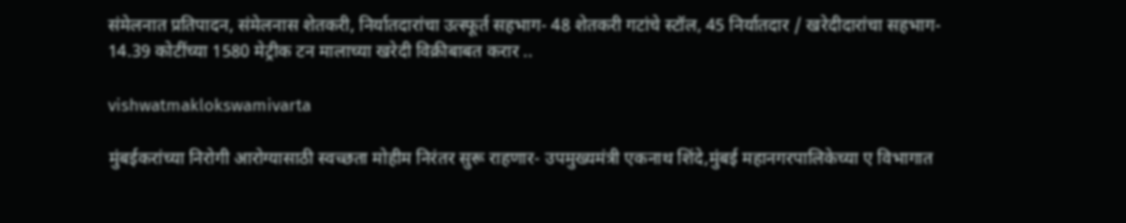संमेलनात प्रतिपादन, संमेलनास शेतकरी, निर्यातदारांचा उत्स्फूर्त सहभाग- 48 शेतकरी गटांचे स्टॉल, 45 निर्यातदार / खरेदीदारांचा सहभाग- 14.39 कोटींच्या 1580 मेट्रीक टन मालाच्या खरेदी विक्रीबाबत करार ..

vishwatmaklokswamivarta

मुंबईकरांच्या निरोगी आरोग्यासाठी स्वच्छता मोहीम निरंतर सुरू राहणार- उपमुख्‍यमंत्री एकनाथ शिंदे,मुंबई महानगरपालिकेच्या ए विभागात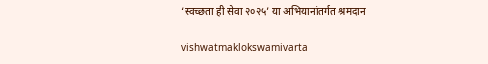‘स्वच्छता ही सेवा २०२५’ या अभियानांतर्गत श्रमदान

vishwatmaklokswamivarta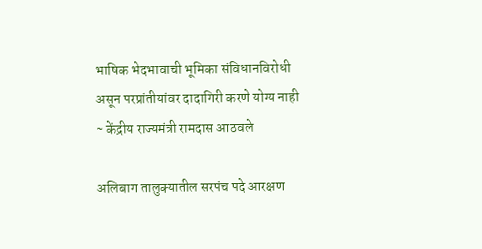भाषिक भेदभावाची भूमिका संविधानविरोधी असून परप्रांतीयांवर दादागिरी करणे योग्य नाही ~ केंद्रीय राज्यमंत्री रामदास आठवले

अलिबाग तालुक्यातील सरपंच पदे आरक्षण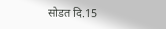सोडत दि.15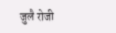जुलै रोजी